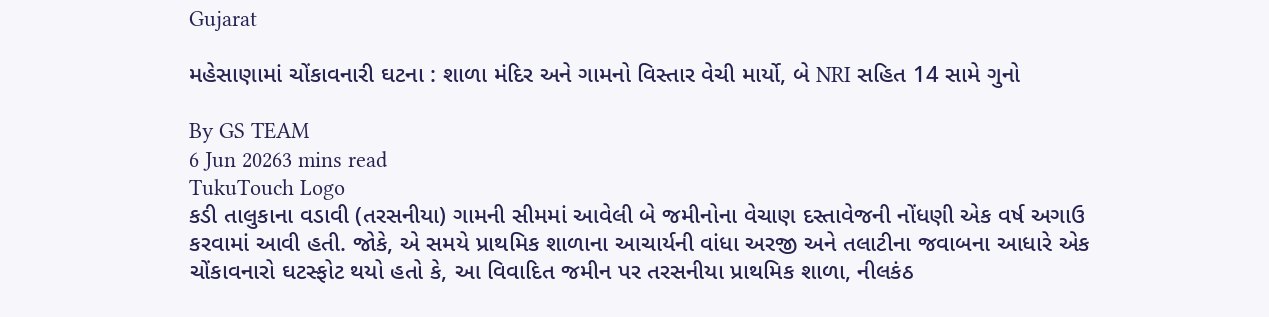Gujarat

મહેસાણામાં ચોંકાવનારી ઘટના : શાળા મંદિર અને ગામનો વિસ્તાર વેચી માર્યો, બે NRI સહિત 14 સામે ગુનો

By GS TEAM
6 Jun 20263 mins read
TukuTouch Logo
કડી તાલુકાના વડાવી (તરસનીયા) ગામની સીમમાં આવેલી બે જમીનોના વેચાણ દસ્તાવેજની નોંધણી એક વર્ષ અગાઉ કરવામાં આવી હતી. જોકે, એ સમયે પ્રાથમિક શાળાના આચાર્યની વાંધા અરજી અને તલાટીના જવાબના આધારે એક ચોંકાવનારો ઘટસ્ફોટ થયો હતો કે, આ વિવાદિત જમીન પર તરસનીયા પ્રાથમિક શાળા, નીલકંઠ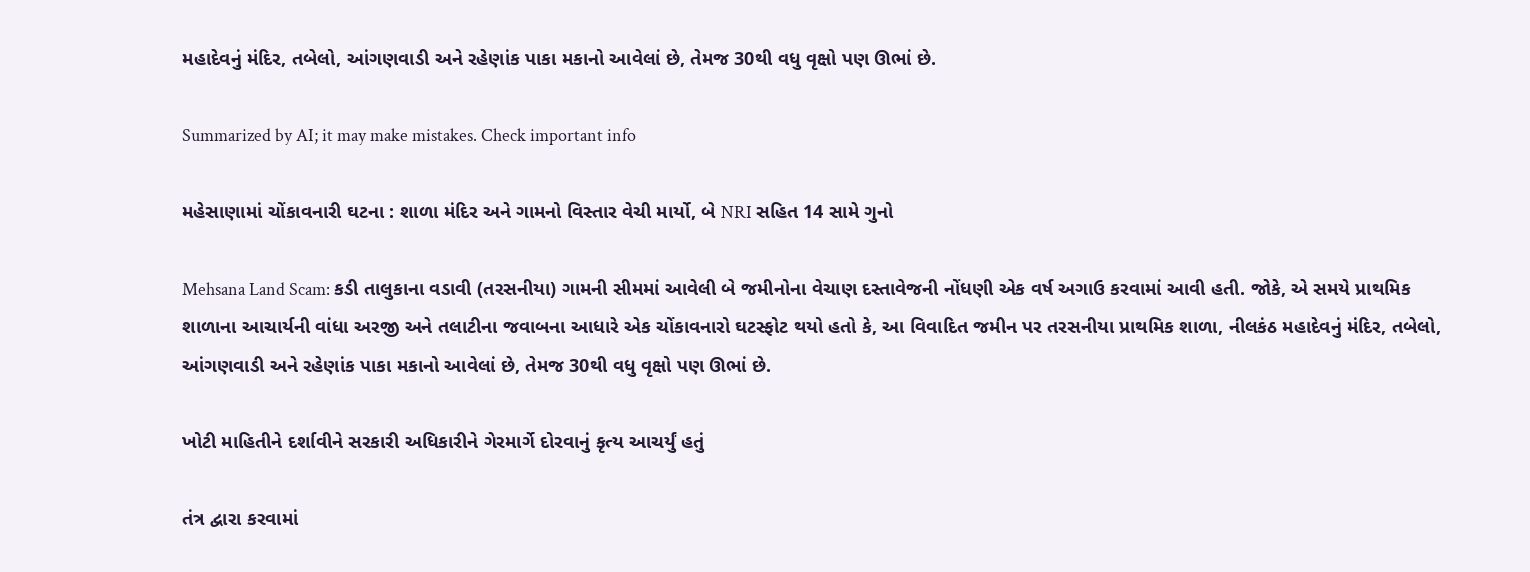મહાદેવનું મંદિર, તબેલો, આંગણવાડી અને રહેણાંક પાકા મકાનો આવેલાં છે, તેમજ 30થી વધુ વૃક્ષો પણ ઊભાં છે.

Summarized by AI; it may make mistakes. Check important info

મહેસાણામાં ચોંકાવનારી ઘટના : શાળા મંદિર અને ગામનો વિસ્તાર વેચી માર્યો, બે NRI સહિત 14 સામે ગુનો

Mehsana Land Scam: કડી તાલુકાના વડાવી (તરસનીયા) ગામની સીમમાં આવેલી બે જમીનોના વેચાણ દસ્તાવેજની નોંધણી એક વર્ષ અગાઉ કરવામાં આવી હતી. જોકે, એ સમયે પ્રાથમિક શાળાના આચાર્યની વાંધા અરજી અને તલાટીના જવાબના આધારે એક ચોંકાવનારો ઘટસ્ફોટ થયો હતો કે, આ વિવાદિત જમીન પર તરસનીયા પ્રાથમિક શાળા, નીલકંઠ મહાદેવનું મંદિર, તબેલો, આંગણવાડી અને રહેણાંક પાકા મકાનો આવેલાં છે, તેમજ 30થી વધુ વૃક્ષો પણ ઊભાં છે.

ખોટી માહિતીને દર્શાવીને સરકારી અધિકારીને ગેરમાર્ગે દોરવાનું કૃત્ય આચર્યું હતું

તંત્ર દ્વારા કરવામાં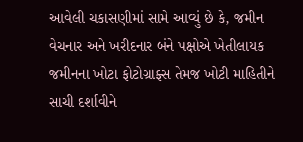આવેલી ચકાસણીમાં સામે આવ્યું છે કે, જમીન વેચનાર અને ખરીદનાર બંને પક્ષોએ ખેતીલાયક જમીનના ખોટા ફોટોગ્રાફ્સ તેમજ ખોટી માહિતીને સાચી દર્શાવીને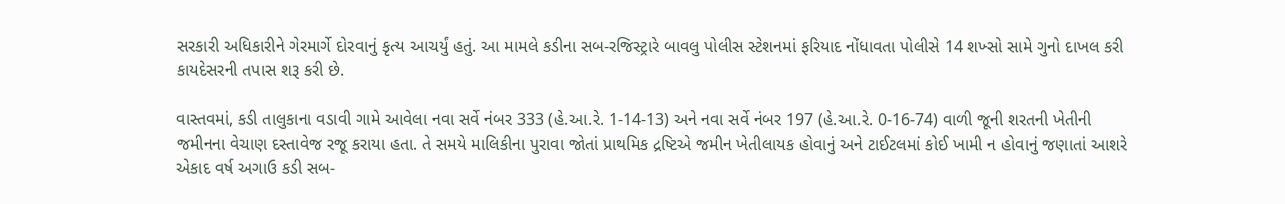સરકારી અધિકારીને ગેરમાર્ગે દોરવાનું કૃત્ય આચર્યું હતું. આ મામલે કડીના સબ-રજિસ્ટ્રારે બાવલુ પોલીસ સ્ટેશનમાં ફરિયાદ નોંધાવતા પોલીસે 14 શખ્સો સામે ગુનો દાખલ કરી કાયદેસરની તપાસ શરૂ કરી છે.

વાસ્તવમાં, કડી તાલુકાના વડાવી ગામે આવેલા નવા સર્વે નંબર 333 (હે.આ.રે. 1-14-13) અને નવા સર્વે નંબર 197 (હે.આ.રે. 0-16-74) વાળી જૂની શરતની ખેતીની જમીનના વેચાણ દસ્તાવેજ રજૂ કરાયા હતા. તે સમયે માલિકીના પુરાવા જોતાં પ્રાથમિક દ્રષ્ટિએ જમીન ખેતીલાયક હોવાનું અને ટાઈટલમાં કોઈ ખામી ન હોવાનું જણાતાં આશરે એકાદ વર્ષ અગાઉ કડી સબ-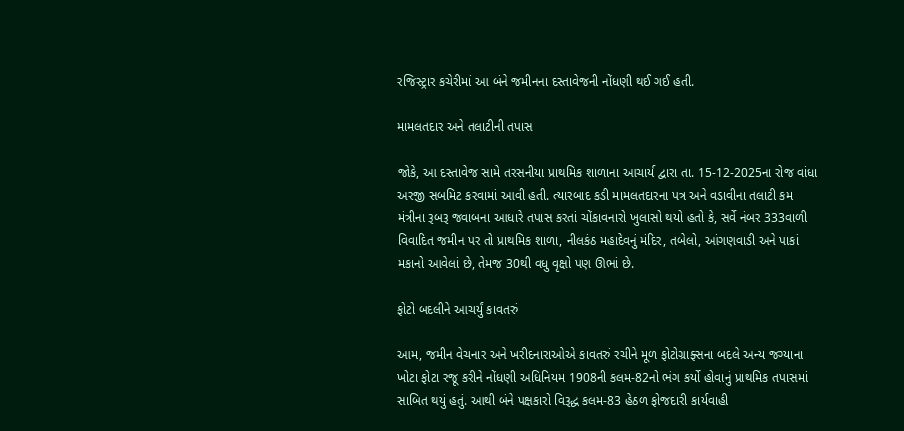રજિસ્ટ્રાર કચેરીમાં આ બંને જમીનના દસ્તાવેજની નોંધણી થઈ ગઈ હતી.

મામલતદાર અને તલાટીની તપાસ

જોકે, આ દસ્તાવેજ સામે તરસનીયા પ્રાથમિક શાળાના આચાર્ય દ્વારા તા. 15-12-2025ના રોજ વાંધા અરજી સબમિટ કરવામાં આવી હતી. ત્યારબાદ કડી મામલતદારના પત્ર અને વડાવીના તલાટી કમ મંત્રીના રૂબરૂ જવાબના આધારે તપાસ કરતાં ચોંકાવનારો ખુલાસો થયો હતો કે, સર્વે નંબર 333વાળી વિવાદિત જમીન પર તો પ્રાથમિક શાળા, નીલકંઠ મહાદેવનું મંદિર, તબેલો, આંગણવાડી અને પાકાં મકાનો આવેલાં છે, તેમજ 30થી વધુ વૃક્ષો પણ ઊભાં છે.

ફોટો બદલીને આચર્યું કાવતરું

આમ, જમીન વેચનાર અને ખરીદનારાઓએ કાવતરું રચીને મૂળ ફોટોગ્રાફ્સના બદલે અન્ય જગ્યાના ખોટા ફોટા રજૂ કરીને નોંધણી અધિનિયમ 1908ની કલમ-82નો ભંગ કર્યો હોવાનું પ્રાથમિક તપાસમાં સાબિત થયું હતું. આથી બંને પક્ષકારો વિરૂદ્ધ કલમ-83 હેઠળ ફોજદારી કાર્યવાહી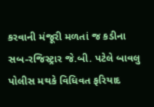કરવાની મંજૂરી મળતાં જ કડીના સબ-રજિસ્ટ્રાર જે.બી. પટેલે બાવલુ પોલીસ મથકે વિધિવત ફરિયાદ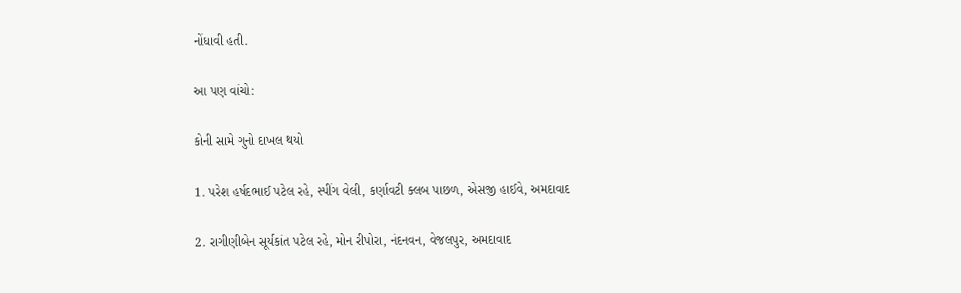નોંધાવી હતી.

આ પણ વાંચો:

કોની સામે ગુનો દાખલ થયો

1. પરેશ હર્ષદભાઈ પટેલ રહે, સ્પીંગ વેલી, કર્ણાવટી ક્લબ પાછળ, એસજી હાઈવે, અમદાવાદ

2. રાગીણીબેન સૂર્યકાંત પટેલ રહે, મોન રીપોરા, નંદનવન, વેજલપુર, અમદાવાદ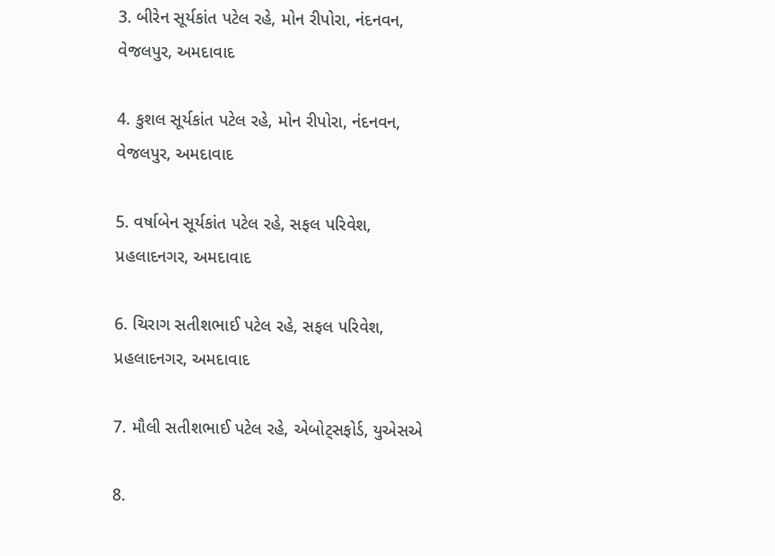3. બીરેન સૂર્યકાંત પટેલ રહે, મોન રીપોરા, નંદનવન, વેજલપુર, અમદાવાદ

4. કુશલ સૂર્યકાંત પટેલ રહે, મોન રીપોરા, નંદનવન, વેજલપુર, અમદાવાદ

5. વર્ષાબેન સૂર્યકાંત પટેલ રહે, સફલ પરિવેશ, પ્રહલાદનગર, અમદાવાદ

6. ચિરાગ સતીશભાઈ પટેલ રહે, સફલ પરિવેશ, પ્રહલાદનગર, અમદાવાદ

7. મૌલી સતીશભાઈ પટેલ રહે, એબોટ્સફોર્ડ, યુએસએ

8.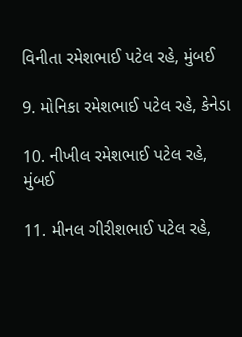વિનીતા રમેશભાઈ પટેલ રહે, મુંબઈ

9. મોનિકા રમેશભાઈ પટેલ રહે, કેનેડા

10. નીખીલ રમેશભાઈ પટેલ રહે, મુંબઈ

11. મીનલ ગીરીશભાઈ પટેલ રહે,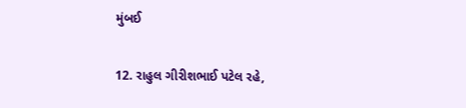મુંબઈ

12. રાહુલ ગીરીશભાઈ પટેલ રહે,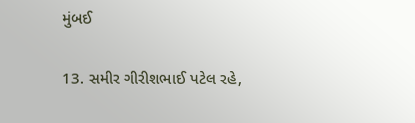મુંબઈ

13. સમીર ગીરીશભાઈ પટેલ રહે,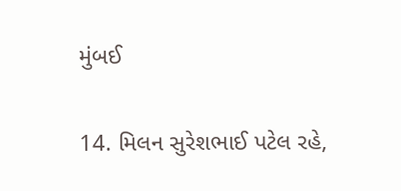મુંબઈ

14. મિલન સુરેશભાઈ પટેલ રહે,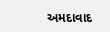અમદાવાદ